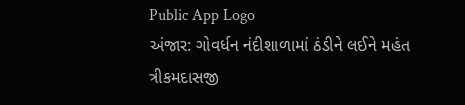Public App Logo
અંજાર: ગોવર્ધન નંદીશાળામાં ઠંડીને લઈને મહંત ત્રીકમદાસજી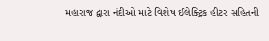મહારાજ દ્વારા નંદીઓ માટે વિશેષ ઈલેક્ટ્રિક હીટર સહિતની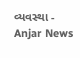વ્યવસ્થા - Anjar News